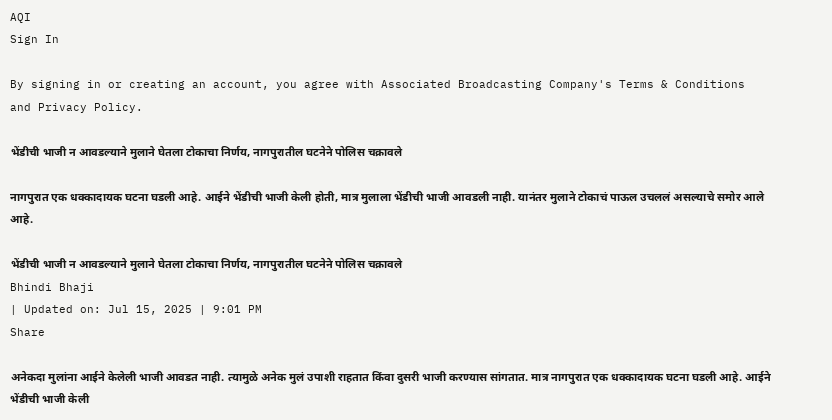AQI
Sign In

By signing in or creating an account, you agree with Associated Broadcasting Company's Terms & Conditions and Privacy Policy.

भेंडीची भाजी न आवडल्याने मुलाने घेतला टोकाचा निर्णय, नागपुरातील घटनेने पोलिस चक्रावले

नागपुरात एक धक्कादायक घटना घडली आहे. आईने भेंडीची भाजी केली होती, मात्र मुलाला भेंडीची भाजी आवडली नाही. यानंतर मुलाने टोकाचं पाऊल उचललं असल्याचे समोर आले आहे.

भेंडीची भाजी न आवडल्याने मुलाने घेतला टोकाचा निर्णय, नागपुरातील घटनेने पोलिस चक्रावले
Bhindi Bhaji
| Updated on: Jul 15, 2025 | 9:01 PM
Share

अनेकदा मुलांना आईने केलेली भाजी आवडत नाही. त्यामुळे अनेक मुलं उपाशी राहतात किंवा दुसरी भाजी करण्यास सांगतात. मात्र नागपुरात एक धक्कादायक घटना घडली आहे. आईने भेंडीची भाजी केली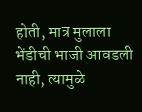होती, मात्र मुलाला भेंडीची भाजी आवडली नाही, त्यामुळे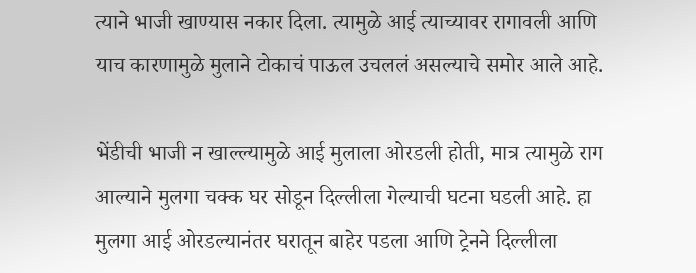त्याने भाजी खाण्यास नकार दिला. त्यामुळे आई त्याच्यावर रागावली आणि याच कारणामुळे मुलाने टोकाचं पाऊल उचललं असल्याचे समोर आले आहे.

भेंडीची भाजी न खाल्ल्यामुळे आई मुलाला ओरडली होती, मात्र त्यामुळे राग आल्याने मुलगा चक्क घर सोडून दिल्लीला गेल्याची घटना घडली आहे. हा मुलगा आई ओरडल्यानंतर घरातून बाहेर पडला आणि ट्रेनने दिल्लीला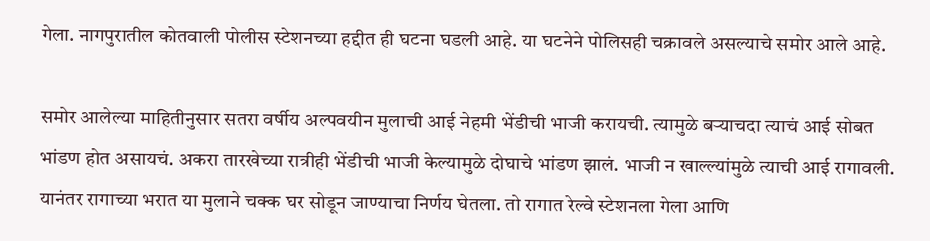गेला. नागपुरातील कोतवाली पोलीस स्टेशनच्या हद्दीत ही घटना घडली आहे. या घटनेने पोलिसही चक्रावले असल्याचे समोर आले आहे.

समोर आलेल्या माहितीनुसार सतरा वर्षीय अल्पवयीन मुलाची आई नेहमी भेंडीची भाजी करायची. त्यामुळे बऱ्याचदा त्याचं आई सोबत भांडण होत असायचं. अकरा तारखेच्या रात्रीही भेंडीची भाजी केल्यामुळे दोघाचे भांडण झालं. भाजी न खाल्ल्यांमुळे त्याची आई रागावली. यानंतर रागाच्या भरात या मुलाने चक्क घर सोडून जाण्याचा निर्णय घेतला. तो रागात रेल्वे स्टेशनला गेला आणि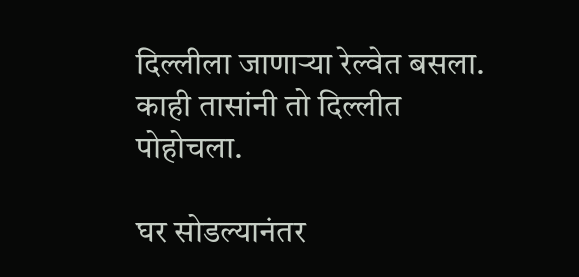दिल्लीला जाणाऱ्या रेल्वेत बसला. काही तासांनी तो दिल्लीत पोहोचला.

घर सोडल्यानंतर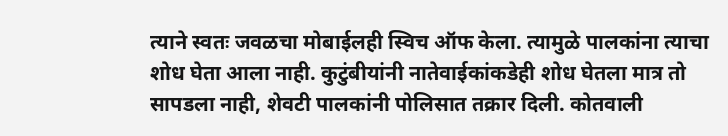त्याने स्वतः जवळचा मोबाईलही स्विच ऑफ केला. त्यामुळे पालकांना त्याचा शोध घेता आला नाही. कुटुंबीयांनी नातेवाईकांकडेही शोध घेतला मात्र तो सापडला नाही, शेवटी पालकांनी पोलिसात तक्रार दिली. कोतवाली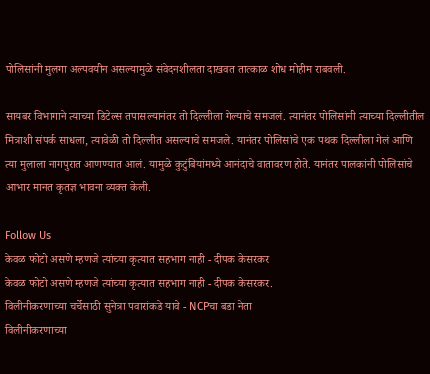पोलिसांनी मुलगा अल्पवयीन असल्यामुळे संवेदनशीलता दाखवत तात्काळ शोध मोहीम राबवली.

सायबर विभागाने त्याच्या डिटेल्स तपासल्यानंतर तो दिल्लीला गेल्याचे समजलं. त्यानंतर पोलिसांनी त्याच्या दिल्लीतील मित्राशी संपर्क साधला, त्यावेळी तो दिल्लीत असल्याचे समजले. यानंतर पोलिसांचे एक पथक दिल्लीला गेलं आणि त्या मुलाला नागपुरात आणण्यात आलं. यामुळे कुटुंबियांमध्ये आनंदाचे वातावरण होते. यानंतर पालकांनी पोलिसांचे आभार मानत कृतज्ञ भावना व्यक्त केली.

Follow Us
केवळ फोटो असणे म्हणजे त्यांच्या कृत्यात सहभाग नाही - दीपक केसरकर
केवळ फोटो असणे म्हणजे त्यांच्या कृत्यात सहभाग नाही - दीपक केसरकर.
विलीनीकरणाच्या चर्चेसाठी सुनेत्रा पवारांकडे यावे - NCPचा बडा नेता
विलीनीकरणाच्या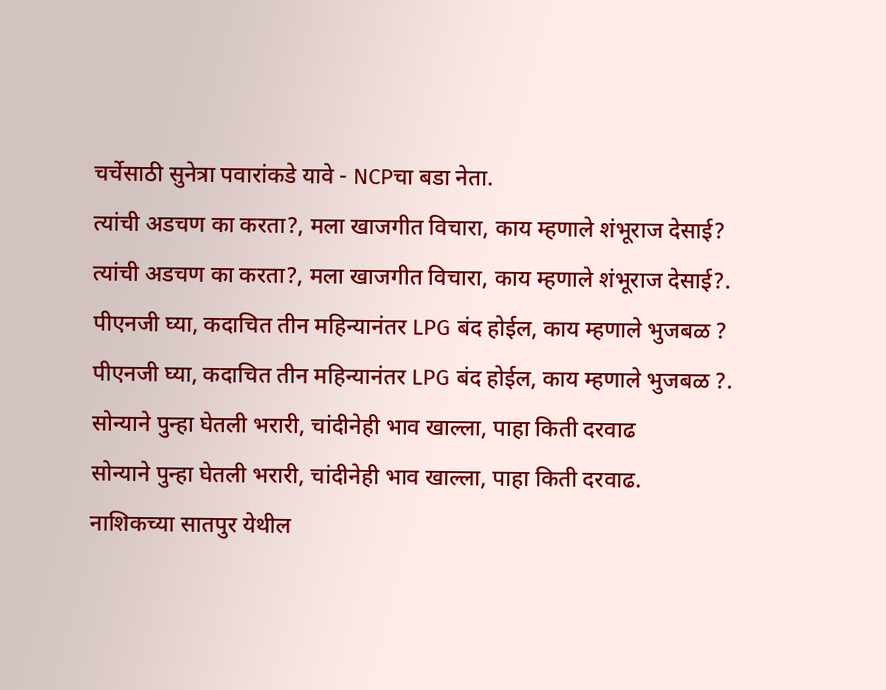चर्चेसाठी सुनेत्रा पवारांकडे यावे - NCPचा बडा नेता.
त्यांची अडचण का करता?, मला खाजगीत विचारा, काय म्हणाले शंभूराज देसाई?
त्यांची अडचण का करता?, मला खाजगीत विचारा, काय म्हणाले शंभूराज देसाई?.
पीएनजी घ्या, कदाचित तीन महिन्यानंतर LPG बंद होईल, काय म्हणाले भुजबळ ?
पीएनजी घ्या, कदाचित तीन महिन्यानंतर LPG बंद होईल, काय म्हणाले भुजबळ ?.
सोन्याने पुन्हा घेतली भरारी, चांदीनेही भाव खाल्ला, पाहा किती दरवाढ
सोन्याने पुन्हा घेतली भरारी, चांदीनेही भाव खाल्ला, पाहा किती दरवाढ.
नाशिकच्या सातपुर येथील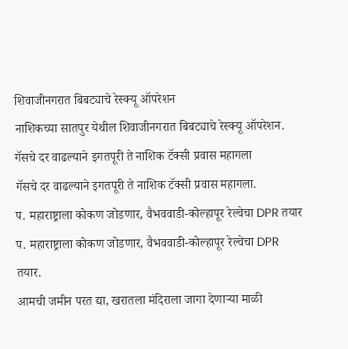शिवाजीनगरात बिबट्याचे रेस्क्यू ऑपरेशन
नाशिकच्या सातपुर येथील शिवाजीनगरात बिबट्याचे रेस्क्यू ऑपरेशन.
गॅसचे दर वाढल्याने इगतपूरी ते नाशिक टॅक्सी प्रवास महागला
गॅसचे दर वाढल्याने इगतपूरी ते नाशिक टॅक्सी प्रवास महागला.
प. महाराष्ट्राला कोकण जोडणार, वैभववाडी-कोल्हापूर रेल्वेचा DPR तयार
प. महाराष्ट्राला कोकण जोडणार, वैभववाडी-कोल्हापूर रेल्वेचा DPR तयार.
आमची जमीन परत द्या, खरातला मंदिराला जागा देणाऱ्या माळी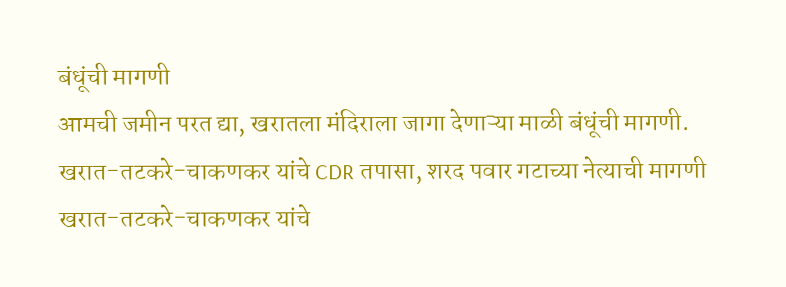बंधूंची मागणी
आमची जमीन परत द्या, खरातला मंदिराला जागा देणाऱ्या माळी बंधूंची मागणी.
खरात-तटकरे-चाकणकर यांचे CDR तपासा, शरद पवार गटाच्या नेत्याची मागणी
खरात-तटकरे-चाकणकर यांचे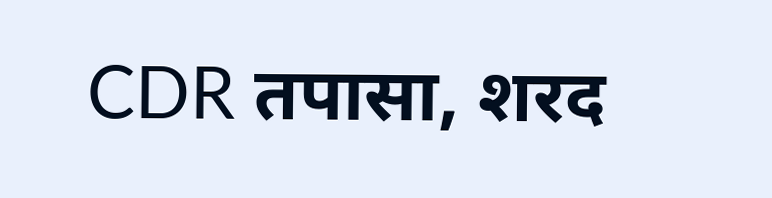CDR तपासा, शरद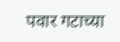पवार गटाच्या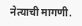नेत्याची मागणी.